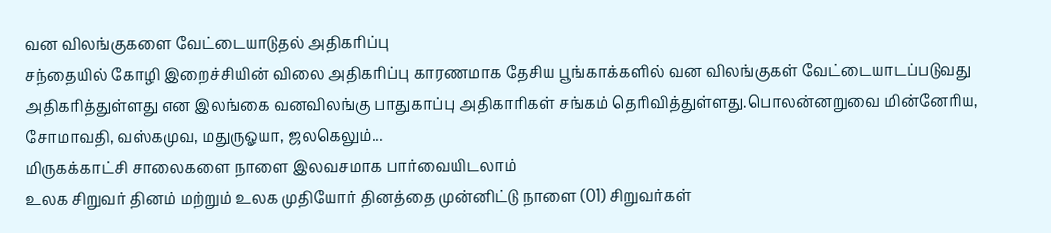வன விலங்குகளை வேட்டையாடுதல் அதிகரிப்பு
சந்தையில் கோழி இறைச்சியின் விலை அதிகரிப்பு காரணமாக தேசிய பூங்காக்களில் வன விலங்குகள் வேட்டையாடப்படுவது அதிகரித்துள்ளது என இலங்கை வனவிலங்கு பாதுகாப்பு அதிகாரிகள் சங்கம் தெரிவித்துள்ளது.பொலன்னறுவை மின்னேரிய, சோமாவதி, வஸ்கமுவ, மதுருஓயா, ஜலகெலும்...
மிருகக்காட்சி சாலைகளை நாளை இலவசமாக பார்வையிடலாம்
உலக சிறுவர் தினம் மற்றும் உலக முதியோர் தினத்தை முன்னிட்டு நாளை (01) சிறுவர்கள்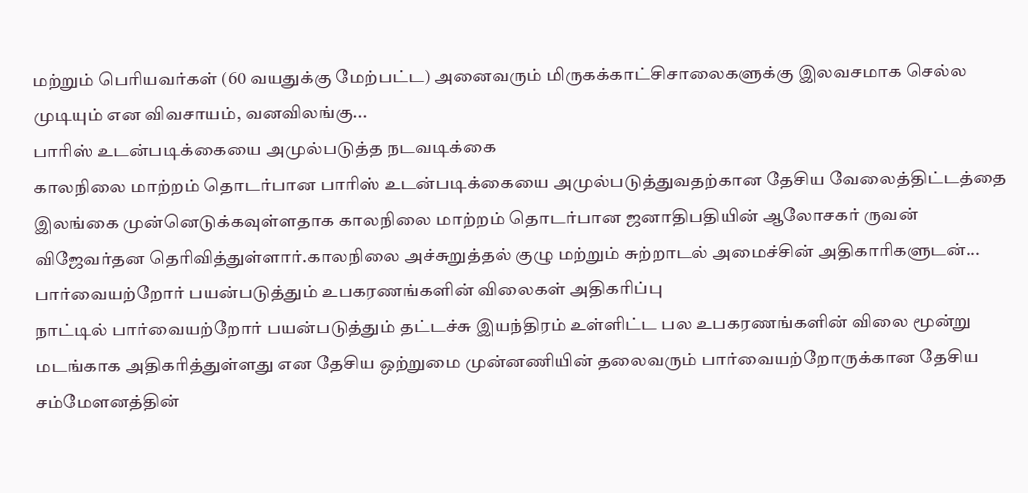மற்றும் பெரியவர்கள் (60 வயதுக்கு மேற்பட்ட) அனைவரும் மிருகக்காட்சிசாலைகளுக்கு இலவசமாக செல்ல முடியும் என விவசாயம், வனவிலங்கு...
பாரிஸ் உடன்படிக்கையை அமுல்படுத்த நடவடிக்கை
காலநிலை மாற்றம் தொடர்பான பாரிஸ் உடன்படிக்கையை அமுல்படுத்துவதற்கான தேசிய வேலைத்திட்டத்தை இலங்கை முன்னெடுக்கவுள்ளதாக காலநிலை மாற்றம் தொடர்பான ஜனாதிபதியின் ஆலோசகர் ருவன் விஜேவர்தன தெரிவித்துள்ளார்.காலநிலை அச்சுறுத்தல் குழு மற்றும் சுற்றாடல் அமைச்சின் அதிகாரிகளுடன்...
பார்வையற்றோர் பயன்படுத்தும் உபகரணங்களின் விலைகள் அதிகரிப்பு
நாட்டில் பார்வையற்றோர் பயன்படுத்தும் தட்டச்சு இயந்திரம் உள்ளிட்ட பல உபகரணங்களின் விலை மூன்று மடங்காக அதிகரித்துள்ளது என தேசிய ஒற்றுமை முன்னணியின் தலைவரும் பார்வையற்றோருக்கான தேசிய சம்மேளனத்தின்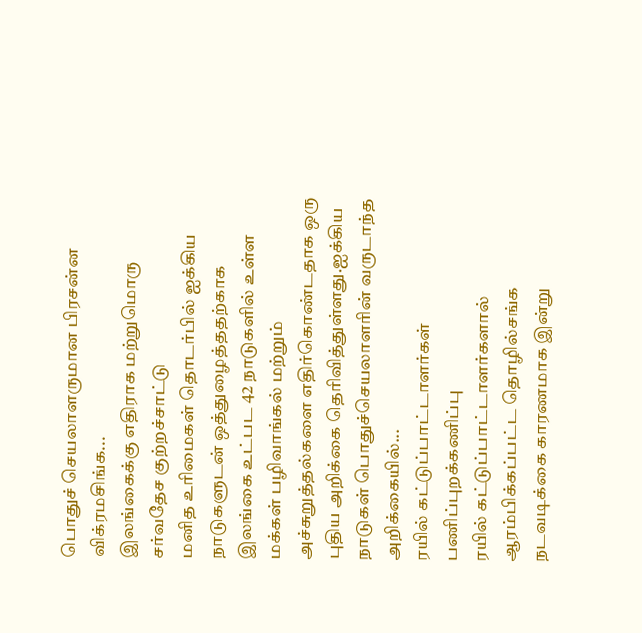பொதுச் செயலாளருமான பிரசன்ன விக்ரமசிங்க...
இலங்கைக்கு எதிராக மற்றுமொரு சர்வதேச குற்றச்சாட்டு
மனித உரிமைகள் தொடர்பில் ஐக்கிய நாடுகளுடன் ஒத்துழைத்ததற்காக இலங்கை உட்பட 42 நாடுகளில் உள்ள மக்கள் பழிவாங்கல் மற்றும் அச்சுறுத்தல்களை எதிர்கொண்டதாக ஒரு புதிய அறிக்கை தெரிவித்துள்ளது.ஐக்கிய நாடுகள் பொதுச்செயலாளரின் வருடாந்த அறிக்கையில்...
ரயில் கட்டுப்பாட்டாளர்கள் பணிப்புறக்கணிப்பு
ரயில் கட்டுப்பாட்டாளர்களால் ஆரம்பிக்கப்பட்ட தொழில்சங்க நடவடிக்கை காரணமாக இன்று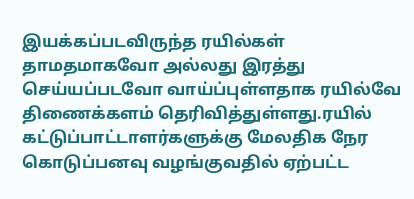இயக்கப்படவிருந்த ரயில்கள் தாமதமாகவோ அல்லது இரத்து செய்யப்படவோ வாய்ப்புள்ளதாக ரயில்வே திணைக்களம் தெரிவித்துள்ளது.ரயில் கட்டுப்பாட்டாளர்களுக்கு மேலதிக நேர கொடுப்பனவு வழங்குவதில் ஏற்பட்ட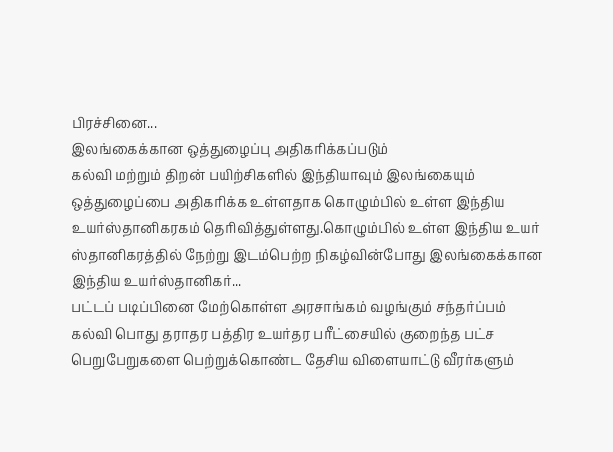பிரச்சினை...
இலங்கைக்கான ஒத்துழைப்பு அதிகரிக்கப்படும்
கல்வி மற்றும் திறன் பயிற்சிகளில் இந்தியாவும் இலங்கையும் ஒத்துழைப்பை அதிகரிக்க உள்ளதாக கொழும்பில் உள்ள இந்திய உயர்ஸ்தானிகரகம் தெரிவித்துள்ளது.கொழும்பில் உள்ள இந்திய உயர் ஸ்தானிகரத்தில் நேற்று இடம்பெற்ற நிகழ்வின்போது இலங்கைக்கான இந்திய உயர்ஸ்தானிகர்...
பட்டப் படிப்பினை மேற்கொள்ள அரசாங்கம் வழங்கும் சந்தர்ப்பம்
கல்வி பொது தராதர பத்திர உயர்தர பரீட்சையில் குறைந்த பட்ச பெறுபேறுகளை பெற்றுக்கொண்ட தேசிய விளையாட்டு வீரர்களும்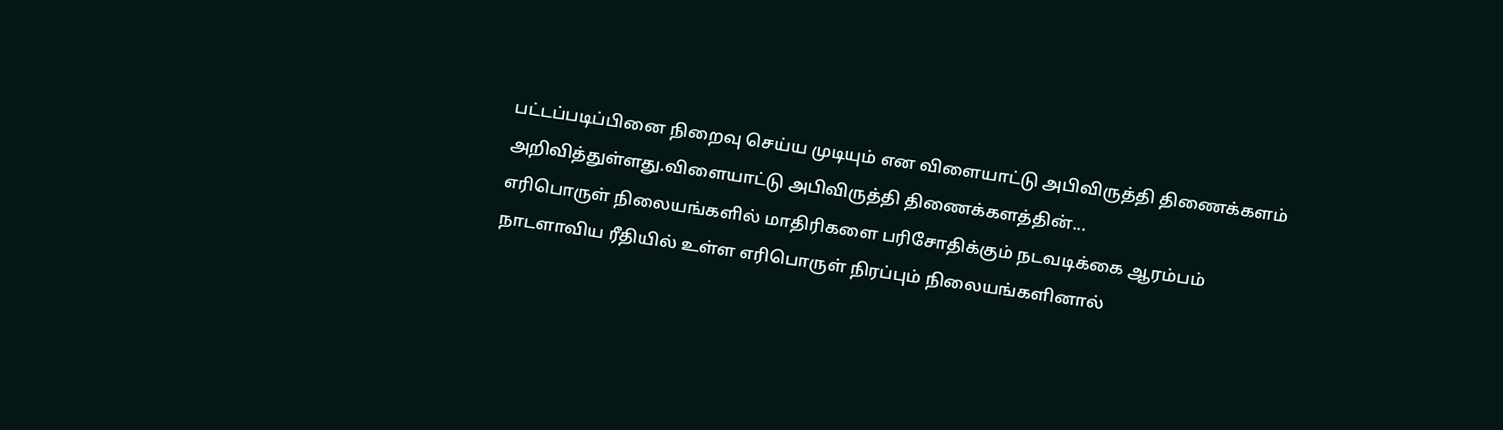பட்டப்படிப்பினை நிறைவு செய்ய முடியும் என விளையாட்டு அபிவிருத்தி திணைக்களம் அறிவித்துள்ளது.விளையாட்டு அபிவிருத்தி திணைக்களத்தின்...
எரிபொருள் நிலையங்களில் மாதிரிகளை பரிசோதிக்கும் நடவடிக்கை ஆரம்பம்
நாடளாவிய ரீதியில் உள்ள எரிபொருள் நிரப்பும் நிலையங்களினால்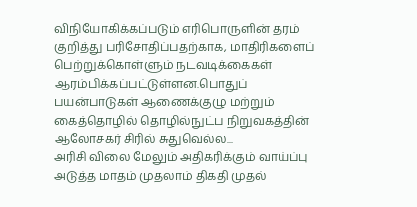விநியோகிக்கப்படும் எரிபொருளின் தரம் குறித்து பரிசோதிப்பதற்காக, மாதிரிகளைப் பெற்றுக்கொள்ளும் நடவடிக்கைகள் ஆரம்பிக்கப்பட்டுள்ளன.பொதுப் பயன்பாடுகள் ஆணைக்குழு மற்றும் கைத்தொழில் தொழில்நுட்ப நிறுவகத்தின் ஆலோசகர் சிரில் சுதுவெல்ல...
அரிசி விலை மேலும் அதிகரிக்கும் வாய்ப்பு
அடுத்த மாதம் முதலாம் திகதி முதல்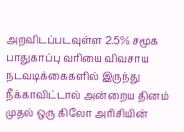அறவிடப்படவுள்ள 2.5% சமூக பாதுகாப்பு வரியை விவசாய நடவடிக்கைகளில் இருந்து நீக்காவிட்டால் அன்றைய தினம் முதல் ஒரு கிலோ அரிசியின்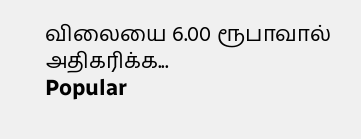விலையை 6.00 ரூபாவால் அதிகரிக்க...
Popular